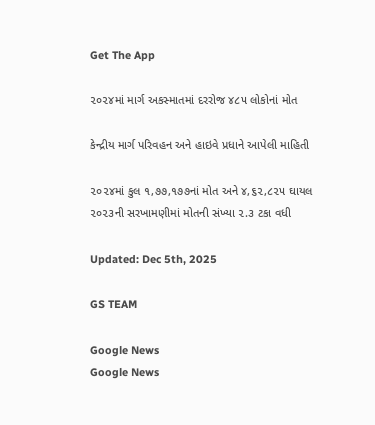Get The App

૨૦૨૪માં માર્ગ અકસ્માતમાં દરરોજ ૪૮૫ લોકોનાં મોત

કેન્દ્રીય માર્ગ પરિવહન અને હાઇવે પ્રધાને આપેલી માહિતી

૨૦૨૪માં કુલ ૧,૭૭,૧૭૭નાં મોત અને ૪,૬૨,૮૨૫ ઘાયલ ૨૦૨૩ની સરખામણીમાં મોતની સંખ્યા ૨.૩ ટકા વધી

Updated: Dec 5th, 2025

GS TEAM

Google News
Google News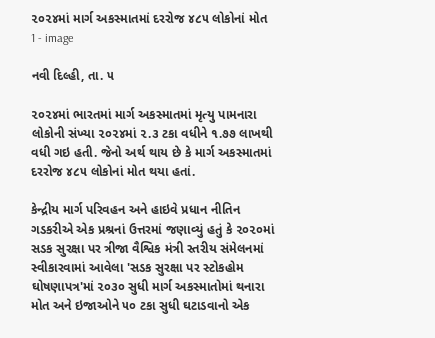૨૦૨૪માં માર્ગ અકસ્માતમાં દરરોજ ૪૮૫ લોકોનાં મોત 1 - image

નવી દિલ્હી, તા. ૫

૨૦૨૪માં ભારતમાં માર્ગ અકસ્માતમાં મૃત્યુ પામનારા લોકોની સંખ્યા ૨૦૨૪માં ૨.૩ ટકા વધીને ૧.૭૭ લાખથી વધી ગઇ હતી. જેનો અર્થ થાય છે કે માર્ગ અકસ્માતમાં દરરોજ ૪૮૫ લોકોનાં મોત થયા હતાં.

કેન્દ્રીય માર્ગ પરિવહન અને હાઇવે પ્રધાન નીતિન ગડકરીએ એક પ્રશ્રનાં ઉત્તરમાં જણાવ્યું હતું કે ૨૦૨૦માં સડક સુરક્ષા પર ત્રીજા વૈશ્વિક મંત્રી સ્તરીય સંમેલનમાં સ્વીકારવામાં આવેલા 'સડક સુરક્ષા પર સ્ટોકહોમ ઘોષણાપત્ર'માં ૨૦૩૦ સુધી માર્ગ અકસ્માતોમાં થનારા મોત અને ઇજાઓને ૫૦ ટકા સુધી ઘટાડવાનો એક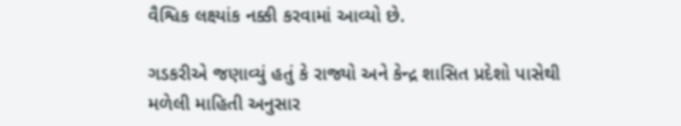વૈશ્વિક લક્ષ્યાંક નક્કી કરવામાં આવ્યો છે.

ગડકરીએ જણાવ્યું હતું કે રાજ્યો અને કેન્દ્ર શાસિત પ્રદેશો પાસેથી મળેલી માહિતી અનુસાર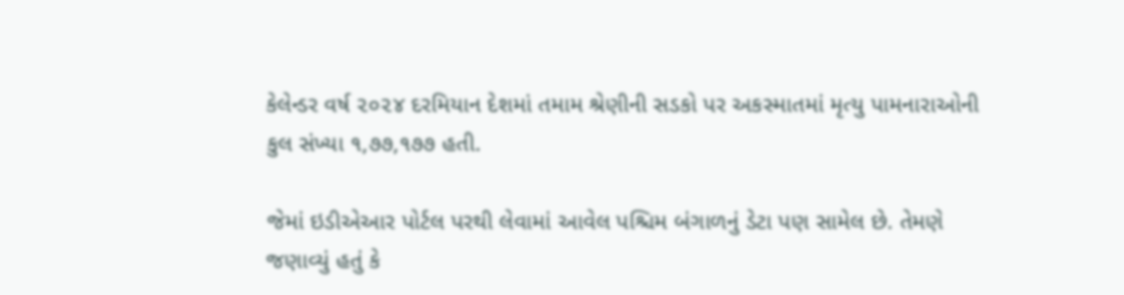કેલેન્ડર વર્ષ ૨૦૨૪ દરમિયાન દેશમાં તમામ શ્રેણીની સડકો પર અકસ્માતમાં મૃત્યુ પામનારાઓની કુલ સંખ્યા ૧,૭૭,૧૭૭ હતી.

જેમાં ઇડીએઆર પોર્ટલ પરથી લેવામાં આવેલ પશ્ચિમ બંગાળનું ડેટા પણ સામેલ છે. તેમણે જણાવ્યું હતું કે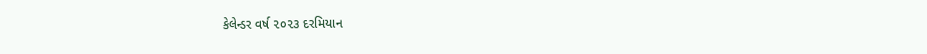કેલેન્ડર વર્ષ ૨૦૨૩ દરમિયાન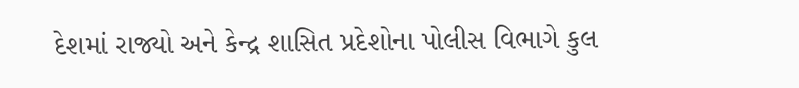દેશમાં રાજ્યો અને કેન્દ્ર શાસિત પ્રદેશોના પોલીસ વિભાગે કુલ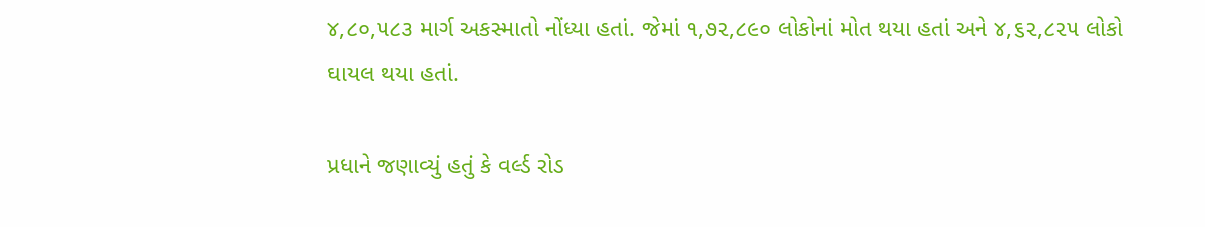૪,૮૦,૫૮૩ માર્ગ અકસ્માતો નોંધ્યા હતાં. જેમાં ૧,૭૨,૮૯૦ લોકોનાં મોત થયા હતાં અને ૪,૬૨,૮૨૫ લોકો ઘાયલ થયા હતાં.

પ્રધાને જણાવ્યું હતું કે વર્લ્ડ રોડ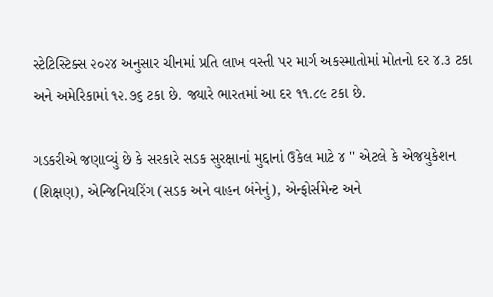સ્ટેટિસ્ટિક્સ ૨૦૨૪ અનુસાર ચીનમાં પ્રતિ લાખ વસ્તી પર માર્ગ અકસ્માતોમાં મોતનો દર ૪.૩ ટકા અને અમેરિકામાં ૧૨.૭૬ ટકા છે. જ્યારે ભારતમાં આ દર ૧૧.૮૯ ટકા છે.

ગડકરીએ જણાવ્યું છે કે સરકારે સડક સુરક્ષાનાં મુદ્દાનાં ઉકેલ માટે ૪ '' એટલે કે એજયુકેશન (શિક્ષણ), એન્જિનિયરિંગ (સડક અને વાહન બંનેનું), એન્ફોર્સમેન્ટ અને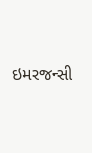ઇમરજન્સી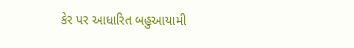કેર પર આધારિત બહુઆયામી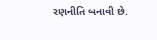રણનીતિ બનાવી છે.